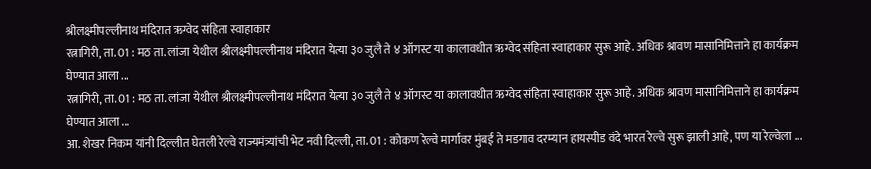श्रीलक्ष्मीपल्लीनाथ मंदिरात ऋग्वेद संहिता स्वाहाकार
रत्नागिरी, ता. 01 : मठ ता. लांजा येथील श्रीलक्ष्मीपल्लीनाथ मंदिरात येत्या ३० जुलै ते ४ ऑगस्ट या कालावधीत ऋग्वेद संहिता स्वाहाकार सुरू आहे. अधिक श्रावण मासानिमित्ताने हा कार्यक्रम घेण्यात आला ...
रत्नागिरी, ता. 01 : मठ ता. लांजा येथील श्रीलक्ष्मीपल्लीनाथ मंदिरात येत्या ३० जुलै ते ४ ऑगस्ट या कालावधीत ऋग्वेद संहिता स्वाहाकार सुरू आहे. अधिक श्रावण मासानिमित्ताने हा कार्यक्रम घेण्यात आला ...
आ. शेखर निकम यांनी दिल्लीत घेतली रेल्वे राज्यमंत्र्यांची भेट नवी दिल्ली, ता. 01 : कोकण रेल्वे मार्गावर मुंबई ते मडगाव दरम्यान हायस्पीड वंदे भारत रेल्वे सुरू झाली आहे, पण या रेल्वेला ...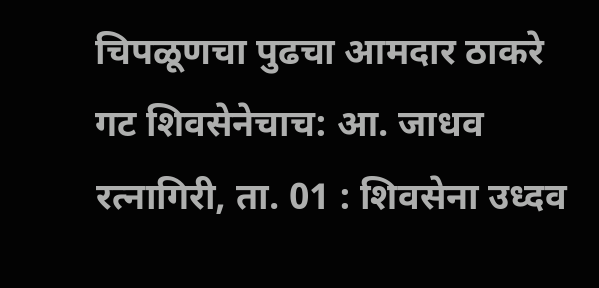चिपळूणचा पुढचा आमदार ठाकरे गट शिवसेनेचाच: आ. जाधव रत्नागिरी, ता. 01 : शिवसेना उध्दव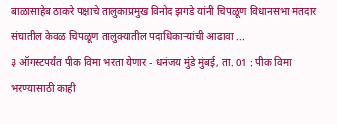बाळासाहेब ठाकरे पक्षाचे तालुकाप्रमुख विनोद झगडे यांनी चिपळूण विधानसभा मतदार संघातील केवळ चिपळूण तालुक्यातील पदाधिकाऱ्यांची आढावा ...
३ ऑगस्टपर्यंत पीक विमा भरता येणार - धनंजय मुंडे मुंबई, ता. 01 : पीक विमा भरण्यासाठी काही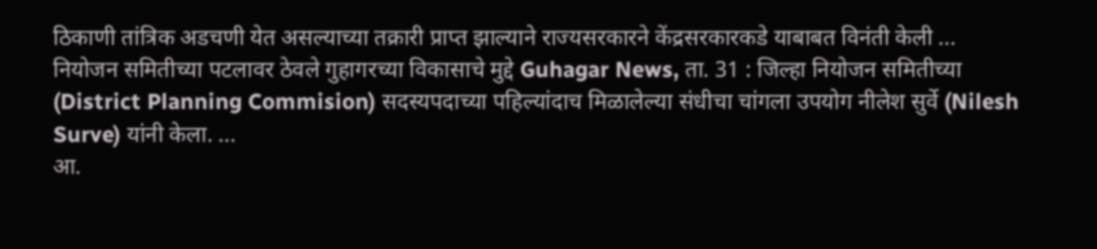ठिकाणी तांत्रिक अडचणी येत असल्याच्या तक्रारी प्राप्त झाल्याने राज्यसरकारने केंद्रसरकारकडे याबाबत विनंती केली ...
नियोजन समितीच्या पटलावर ठेवले गुहागरच्या विकासाचे मुद्दे Guhagar News, ता. 31 : जिल्हा नियोजन समितीच्या (District Planning Commision) सदस्यपदाच्या पहिल्यांदाच मिळालेल्या संधीचा चांगला उपयोग नीलेश सुर्वे (Nilesh Surve) यांनी केला. ...
आ.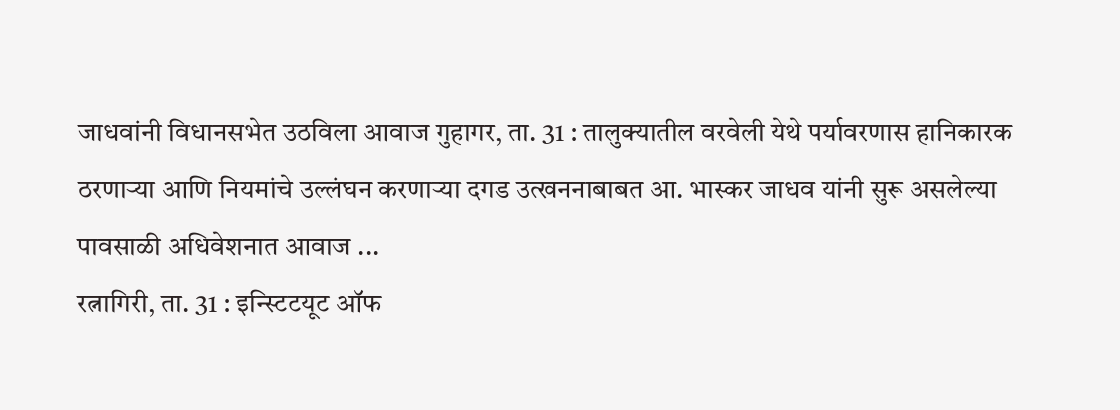जाधवांनी विधानसभेत उठविला आवाज गुहागर, ता. 31 : तालुक्यातील वरवेली येथे पर्यावरणास हानिकारक ठरणाऱ्या आणि नियमांचे उल्लंघन करणाऱ्या दगड उत्खननाबाबत आ. भास्कर जाधव यांनी सुरू असलेल्या पावसाळी अधिवेशनात आवाज ...
रत्नागिरी, ता. 31 : इन्स्टिटयूट ऑफ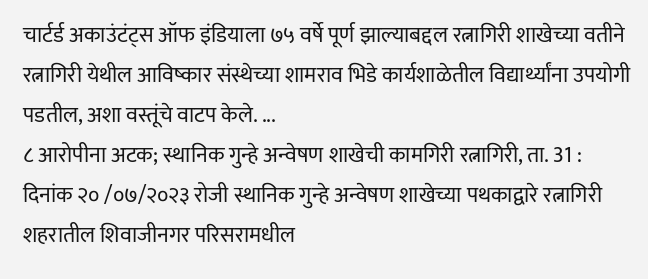चार्टर्ड अकाउंटंट्स ऑफ इंडियाला ७५ वर्षे पूर्ण झाल्याबद्दल रत्नागिरी शाखेच्या वतीने रत्नागिरी येथील आविष्कार संस्थेच्या शामराव भिडे कार्यशाळेतील विद्यार्थ्यांना उपयोगी पडतील, अशा वस्तूंचे वाटप केले. ...
८ आरोपीना अटक; स्थानिक गुन्हे अन्वेषण शाखेची कामगिरी रत्नागिरी, ता. 31 : दिनांक २० /०७/२०२३ रोजी स्थानिक गुन्हे अन्वेषण शाखेच्या पथकाद्वारे रत्नागिरी शहरातील शिवाजीनगर परिसरामधील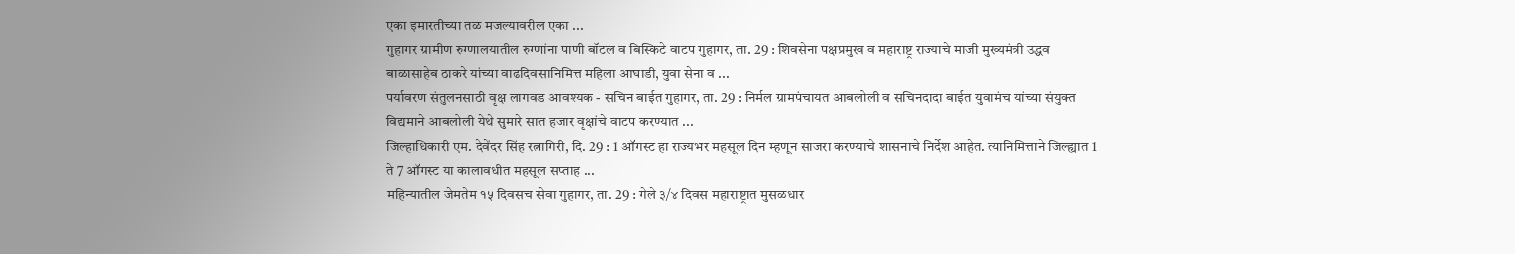एका इमारतीच्या तळ मजल्यावरील एका ...
गुहागर ग्रामीण रुग्णालयातील रुग्णांना पाणी बॉटल व बिस्किटे वाटप गुहागर, ता. 29 : शिवसेना पक्षप्रमुख व महाराष्ट्र राज्याचे माजी मुख्यमंत्री उद्धव बाळासाहेब ठाकरे यांच्या वाढदिवसानिमित्त महिला आघाडी, युवा सेना व ...
पर्यावरण संतुलनसाठी वृक्ष लागवड आवश्यक - सचिन बाईत गुहागर, ता. 29 : निर्मल ग्रामपंचायत आबलोली व सचिनदादा बाईत युवामंच यांच्या संयुक्त विद्यमाने आबलोली येथे सुमारे सात हजार वृक्षांचे वाटप करण्यात ...
जिल्हाधिकारी एम. देवेंदर सिंह रत्नागिरी, दि. 29 : 1 ऑगस्ट हा राज्यभर महसूल दिन म्हणून साजरा करण्याचे शासनाचे निर्देश आहेत. त्यानिमित्ताने जिल्ह्यात 1 ते 7 ऑगस्ट या कालावधीत महसूल सप्ताह ...
महिन्यातील जेमतेम १५ दिवसच सेवा गुहागर, ता. 29 : गेले ३/४ दिवस महाराष्ट्रात मुसळधार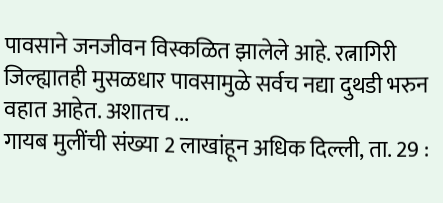पावसाने जनजीवन विस्कळित झालेले आहे. रत्नागिरी जिल्ह्यातही मुसळधार पावसामुळे सर्वच नद्या दुथडी भरुन वहात आहेत. अशातच ...
गायब मुलींची संख्या 2 लाखांहून अधिक दिल्ली, ता. 29 :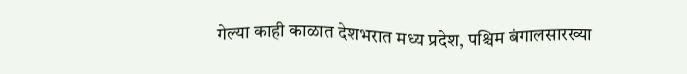गेल्या काही काळात देशभरात मध्य प्रदेश, पश्चिम बंगालसारख्या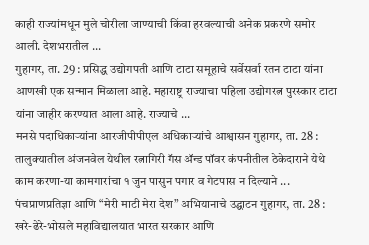काही राज्यांमधून मुले चोरीला जाण्याची किंवा हरवल्याची अनेक प्रकरणे समोर आली. देशभरातील ...
गुहागर, ता. 29 : प्रसिद्ध उद्योगपती आणि टाटा समूहाचे सर्वेसर्वा रतन टाटा यांना आणखी एक सन्मान मिळाला आहे. महाराष्ट्र राज्याचा पहिला उद्योगरत्न पुरस्कार टाटा यांना जाहीर करण्यात आला आहे. राज्याचे ...
मनसे पदाधिकाऱ्यांना आरजीपीपीएल अधिकाऱ्यांचे आश्वासन गुहागर, ता. 28 : तालुक्यातील अंजनवेल येथील रत्नागिरी गॅस ॲन्ड पॉवर कंपनीतील ठेकेदाराने येथे काम करणा-या कामगारांचा १ जुन पासुन पगार व गेटपास न दिल्याने ...
पंचप्राणप्रतिज्ञा आणि “मेरी माटी मेरा देश” अभियानाचे उद्घाटन गुहागर, ता. 28 : खरे-ढेरे-भोसले महाविद्यालयात भारत सरकार आणि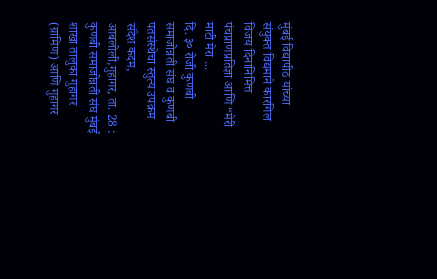मुंबई विद्यापीठ यांच्या संयुक्त विद्यमाने कारगिल विजय दिनानिमित्त पंचप्राणप्रतिज्ञा आणि “मेरी माटी मेरा ...
दि. ३० रोजी कुणबी समाजोन्नती संघ व कुणबी पतसंस्थेचा स्तुत्य उपक्रम संदेश कदम, आबलोली,गुहागर, ता. 28 : कुणबी समाजोन्नती संघ मुंबई शाखा तालुका गुहागर (ग्रामिण) आणि गुहागर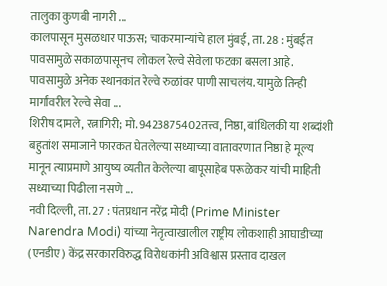तालुका कुणबी नागरी ...
कालपासून मुसळधार पाऊस; चाकरमान्यांचे हाल मुंबई, ता. 28 : मुंबईत पावसामुळे सकाळपासूनच लोकल रेल्वे सेवेला फटका बसला आहे. पावसामुळे अनेक स्थानकांत रेल्वे रुळांवर पाणी साचलंय. यामुळे तिन्ही मार्गांवरील रेल्वे सेवा ...
शिरीष दामले, रत्नागिरी; मो. 9423875402तत्त्व, निष्ठा, बांधिलकी या शब्दांशी बहुतांश समाजाने फारकत घेतलेल्या सध्याच्या वातावरणात निष्ठा हे मूल्य मानून त्याप्रमाणे आयुष्य व्यतीत केलेल्या बापूसाहेब परूळेकर यांची माहिती सध्याच्या पिढीला नसणे ...
नवी दिल्ली, ता. 27 : पंतप्रधान नरेंद्र मोदी (Prime Minister Narendra Modi) यांच्या नेतृत्वाखालील राष्ट्रीय लोकशाही आघाडीच्या (एनडीए) केंद्र सरकारविरुद्ध विरोधकांनी अविश्वास प्रस्ताव दाखल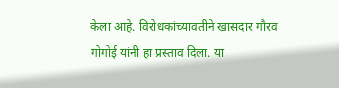केला आहे. विरोधकांच्यावतीने खासदार गौरव गोगोई यांनी हा प्रस्ताव दिला. या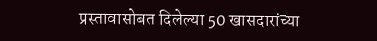प्रस्तावासोबत दिलेल्या 50 खासदारांच्या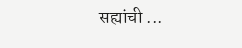सह्यांची ...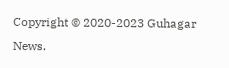Copyright © 2020-2023 Guhagar News.